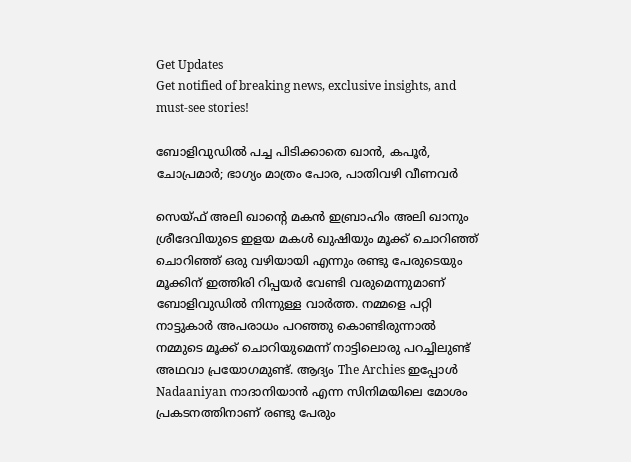Get Updates
Get notified of breaking news, exclusive insights, and must-see stories!

ബോളിവുഡില്‍ പച്ച പിടിക്കാതെ ഖാന്‍, കപൂര്‍, ചോപ്രമാര്‍; ഭാഗ്യം മാത്രം പോര, പാതിവഴി വീണവര്‍

സെയ്ഫ് അലി ഖാന്റെ മകൻ ഇബ്രാഹിം അലി ഖാനും ശ്രീദേവിയുടെ ഇളയ മകൾ ഖുഷിയും മൂക്ക് ചൊറിഞ്ഞ് ചൊറിഞ്ഞ് ഒരു വഴിയായി എന്നും രണ്ടു പേരുടെയും മൂക്കിന് ഇത്തിരി റിപ്പയർ വേണ്ടി വരുമെന്നുമാണ് ബോളിവുഡിൽ നിന്നുള്ള വാർത്ത. നമ്മളെ പറ്റി നാട്ടുകാർ അപരാധം പറഞ്ഞു കൊണ്ടിരുന്നാൽ നമ്മുടെ മൂക്ക് ചൊറിയുമെന്ന് നാട്ടിലൊരു പറച്ചിലുണ്ട് അഥവാ പ്രയോഗമുണ്ട്. ആദ്യം The Archies ഇപ്പോൾ Nadaaniyan നാദാനിയാൻ എന്ന സിനിമയിലെ മോശം പ്രകടനത്തിനാണ് രണ്ടു പേരും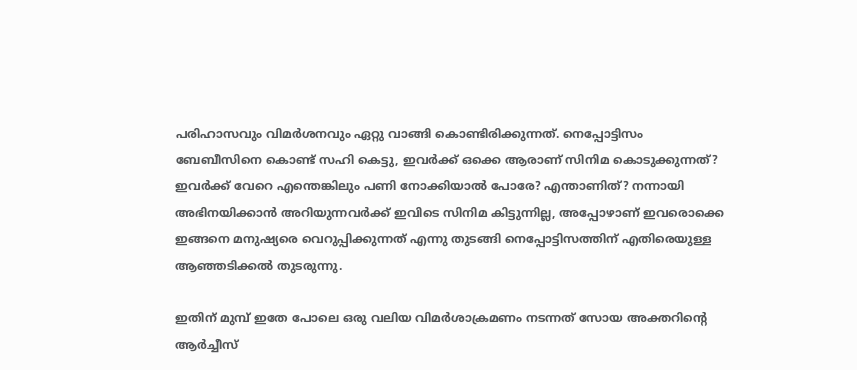പരിഹാസവും വിമർശനവും ഏറ്റു വാങ്ങി കൊണ്ടിരിക്കുന്നത്. നെപ്പോട്ടിസം ബേബീസിനെ കൊണ്ട് സഹി കെട്ടു, ഇവർക്ക് ഒക്കെ ആരാണ് സിനിമ കൊടുക്കുന്നത്? ഇവർക്ക് വേറെ എന്തെങ്കിലും പണി നോക്കിയാൽ പോരേ? എന്താണിത്? നന്നായി അഭിനയിക്കാൻ അറിയുന്നവർക്ക് ഇവിടെ സിനിമ കിട്ടുന്നില്ല, അപ്പോഴാണ് ഇവരൊക്കെ ഇങ്ങനെ മനുഷ്യരെ വെറുപ്പിക്കുന്നത് എന്നു തുടങ്ങി നെപ്പോട്ടിസത്തിന് എതിരെയുള്ള ആഞ്ഞടിക്കൽ തുടരുന്നു.

ഇതിന് മുമ്പ് ഇതേ പോലെ ഒരു വലിയ വിമർശാക്രമണം നടന്നത് സോയ അക്തറിന്റെ ആർച്ചീസ്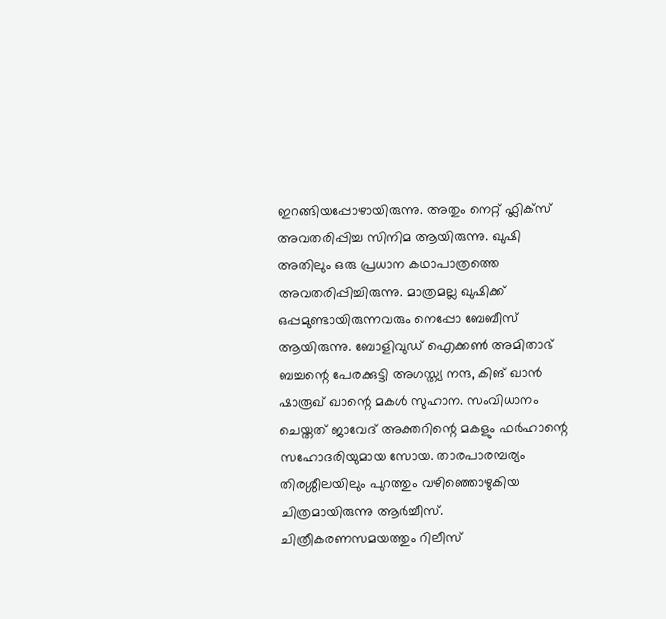ഇറങ്ങിയപ്പോഴായിരുന്നു. അതും നെറ്റ് ഫ്ലിക്സ് അവതരിപ്പിച്ച സിനിമ ആയിരുന്നു. ഖുഷി അതിലും ഒരു പ്രധാന കഥാപാത്രത്തെ അവതരിപ്പിച്ചിരുന്നു. മാത്രമല്ല ഖുഷിക്ക് ഒപ്പമുണ്ടായിരുന്നവരും നെപ്പോ ബേബീസ് ആയിരുന്നു. ബോളിവുഡ് ഐക്കൺ അമിതാഭ് ബച്ചന്റെ പേരക്കുട്ടി അഗസ്ത്യ നന്ദ, കിങ് ഖാൻ ഷാരൂഖ് ഖാന്റെ മകൾ സുഹാന. സംവിധാനം ചെയ്തത് ജാവേദ് അക്തറിന്റെ മകളും ഫർഹാന്റെ സഹോദരിയുമായ സോയ. താരപാരമ്പര്യം തിരശ്ശീലയിലും പുറത്തും വഴിഞ്ഞൊഴുകിയ ചിത്രമായിരുന്നു ആർച്ചീസ്. ചിത്രീകരണസമയത്തും റിലീസ്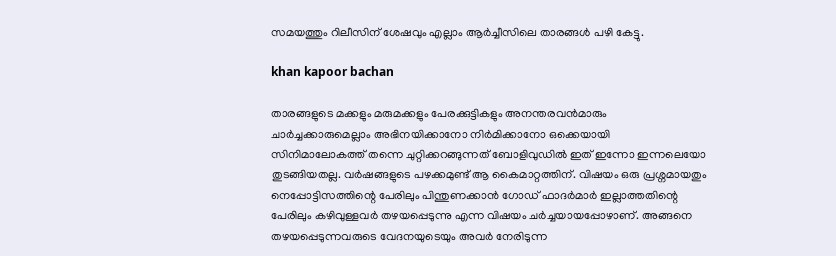സമയത്തും റിലീസിന് ശേഷവും എല്ലാം ആർച്ചീസിലെ താരങ്ങൾ പഴി കേട്ടു.

khan kapoor bachan

താരങ്ങളുടെ മക്കളും മരുമക്കളും പേരക്കുട്ടികളും അനന്തരവൻമാരും ചാർച്ചക്കാരുമെല്ലാം അഭിനയിക്കാനോ നിർമിക്കാനോ ഒക്കെയായി സിനിമാലോകത്ത് തന്നെ ചുറ്റിക്കറങ്ങുന്നത് ബോളിവുഡിൽ ഇത് ഇന്നോ ഇന്നലെയോ തുടങ്ങിയതല്ല. വർഷങ്ങളുടെ പഴക്കമുണ്ട് ആ കൈമാറ്റത്തിന്. വിഷയം ഒരു പ്രശ്നമായതും നെപ്പോട്ടിസത്തിന്റെ പേരിലും പിന്തുണക്കാൻ ഗോഡ് ഫാദർമാർ ഇല്ലാത്തതിന്റെ പേരിലും കഴിവുള്ളവർ തഴയപ്പെടുന്നു എന്ന വിഷയം ചർച്ചയായപ്പോഴാണ്. അങ്ങനെ തഴയപ്പെടുന്നവരുടെ വേദനയുടെയും അവർ നേരിടുന്ന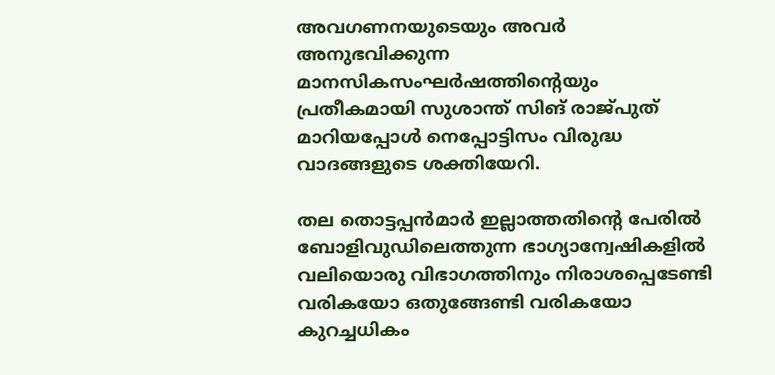അവഗണനയുടെയും അവർ അനുഭവിക്കുന്ന മാനസികസംഘർഷത്തിന്റെയും പ്രതീകമായി സുശാന്ത് സിങ് രാജ്പുത് മാറിയപ്പോൾ നെപ്പോട്ടിസം വിരുദ്ധ വാദങ്ങളുടെ ശക്തിയേറി.

തല തൊട്ടപ്പൻമാർ ഇല്ലാത്തതിന്റെ പേരിൽ ബോളിവുഡിലെത്തുന്ന ഭാഗ്യാന്വേഷികളിൽ വലിയൊരു വിഭാഗത്തിനും നിരാശപ്പെടേണ്ടി വരികയോ ഒതുങ്ങേണ്ടി വരികയോ കുറച്ചധികം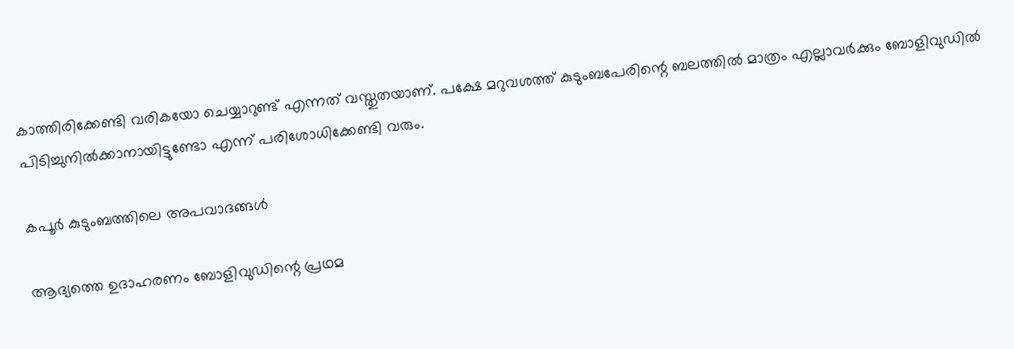കാത്തിരിക്കേണ്ടി വരികയോ ചെയ്യാറുണ്ട് എന്നത് വസ്തുതയാണ്. പക്ഷേ മറുവശത്ത് കുടുംബപേരിന്റെ ബലത്തിൽ മാത്രം എല്ലാവർക്കും ബോളിവുഡിൽ പിടിച്ചുനിൽക്കാനായിട്ടുണ്ടോ എന്ന് പരിശോധിക്കേണ്ടി വരും.

കപൂർ കുടുംബത്തിലെ അപവാദങ്ങൾ

ആദ്യത്തെ ഉദാഹരണം ബോളിവുഡിന്റെ പ്രഥമ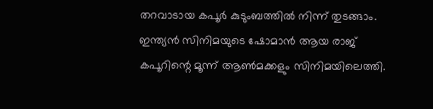തറവാടായ കപൂർ കുടുംബത്തിൽ നിന്ന് തുടങ്ങാം. ഇന്ത്യൻ സിനിമയുടെ ഷോമാൻ ആയ രാജ് കപൂറിന്റെ മൂന്ന് ആൺമക്കളും സിനിമയിലെത്തി.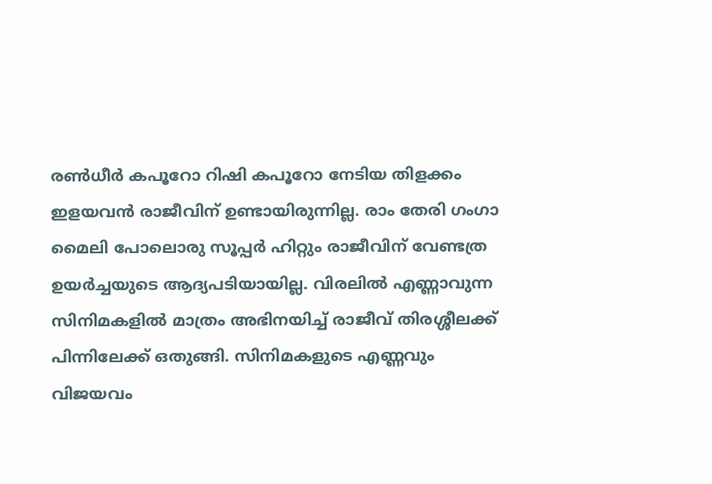രൺധീർ കപൂറോ റിഷി കപൂറോ നേടിയ തിളക്കം ഇളയവൻ രാജീവിന് ഉണ്ടായിരുന്നില്ല. രാം തേരി ഗംഗാ മൈലി പോലൊരു സൂപ്പർ ഹിറ്റും രാജീവിന് വേണ്ടത്ര ഉയർച്ചയുടെ ആദ്യപടിയായില്ല. വിരലിൽ എണ്ണാവുന്ന സിനിമകളിൽ മാത്രം അഭിനയിച്ച് രാജീവ് തിരശ്ശീലക്ക് പിന്നിലേക്ക് ഒതുങ്ങി. സിനിമകളുടെ എണ്ണവും വിജയവം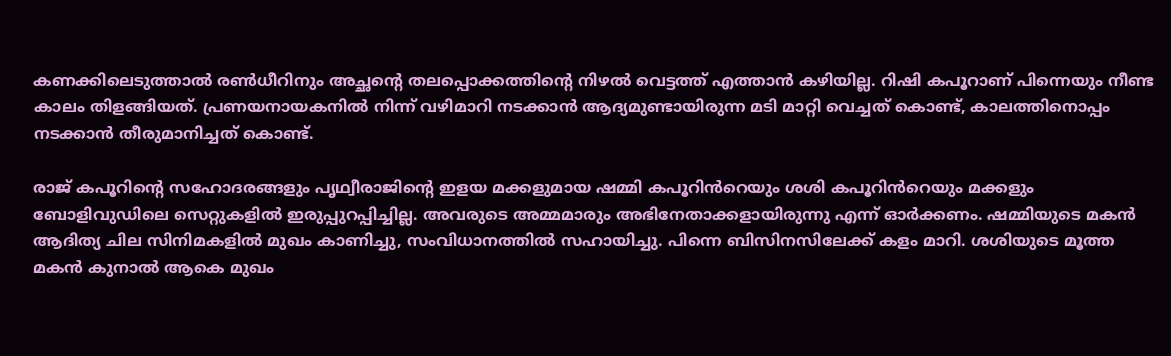കണക്കിലെടുത്താൽ രൺധീറിനും അച്ഛന്റെ തലപ്പൊക്കത്തിന്റെ നിഴൽ വെട്ടത്ത് എത്താൻ കഴിയില്ല. റിഷി കപൂറാണ് പിന്നെയും നീണ്ട കാലം തിളങ്ങിയത്. പ്രണയനായകനിൽ നിന്ന് വഴിമാറി നടക്കാൻ ആദ്യമുണ്ടായിരുന്ന മടി മാറ്റി വെച്ചത് കൊണ്ട്, കാലത്തിനൊപ്പം നടക്കാൻ തീരുമാനിച്ചത് കൊണ്ട്.

രാജ് കപൂറിന്റെ സഹോദരങ്ങളും പൃഥ്വീരാജിന്റെ ഇളയ മക്കളുമായ ഷമ്മി കപൂറിൻറെയും ശശി കപൂറിൻറെയും മക്കളും ബോളിവുഡിലെ സെറ്റുകളിൽ ഇരുപ്പുറപ്പിച്ചില്ല. അവരുടെ അമ്മമാരും അഭിനേതാക്കളായിരുന്നു എന്ന് ഓർക്കണം. ഷമ്മിയുടെ മകൻ ആദിത്യ ചില സിനിമകളിൽ മുഖം കാണിച്ചു, സംവിധാനത്തിൽ സഹായിച്ചു. പിന്നെ ബിസിനസിലേക്ക് കളം മാറി. ശശിയുടെ മൂത്ത മകൻ കുനാൽ ആകെ മുഖം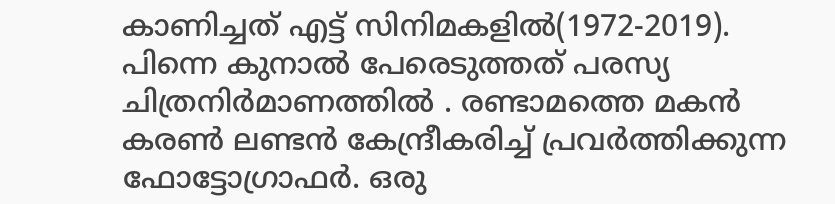കാണിച്ചത് എട്ട് സിനിമകളിൽ(1972-2019). പിന്നെ കുനാൽ പേരെടുത്തത് പരസ്യ ചിത്രനിർമാണത്തിൽ . രണ്ടാമത്തെ മകൻ കരൺ ലണ്ടൻ കേന്ദ്രീകരിച്ച് പ്രവർത്തിക്കുന്ന ഫോട്ടോഗ്രാഫർ. ഒരു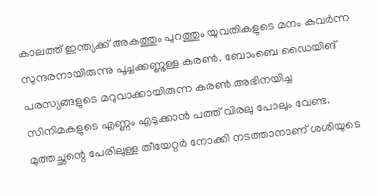കാലത്ത് ഇന്ത്യക്ക് അകത്തും പുറത്തും യുവതികളുടെ മനം കവർന്ന സുന്ദരനായിരുന്നു പൂച്ചക്കണ്ണുള്ള കരൺ. ബോംബെ ഡൈയിങ് പരസ്യങ്ങളുടെ മറുവാക്കായിരുന്ന കരൺ അഭിനയിച്ച സിനിമകളുടെ എണ്ണം എടുക്കാൻ പത്ത് വിരലു പോലും വേണ്ട. മുത്തച്ഛന്റെ പേരിലുള്ള തീയേറ്റർ നോക്കി നടത്താനാണ് ശശിയുടെ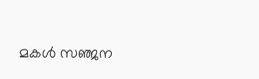മകൾ സഞ്ജന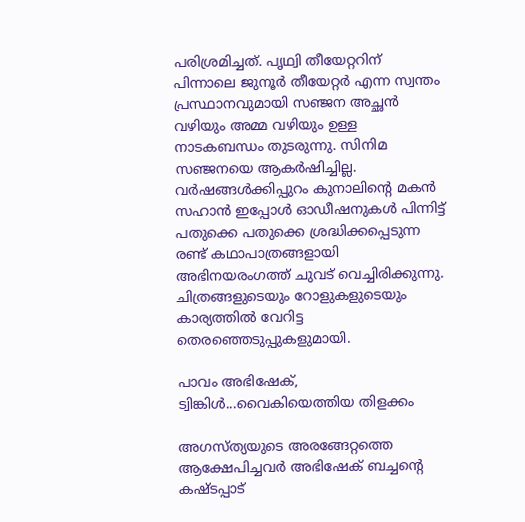പരിശ്രമിച്ചത്. പൃഥ്വി തീയേറ്ററിന് പിന്നാലെ ജുനൂർ തീയേറ്റർ എന്ന സ്വന്തം പ്രസ്ഥാനവുമായി സഞ്ജന അച്ഛൻ വഴിയും അമ്മ വഴിയും ഉള്ള നാടകബന്ധം തുടരുന്നു. സിനിമ സഞ്ജനയെ ആകർഷിച്ചില്ല. വർഷങ്ങൾക്കിപ്പുറം കുനാലിന്റെ മകൻ സഹാൻ ഇപ്പോൾ ഓഡീഷനുകൾ പിന്നിട്ട് പതുക്കെ പതുക്കെ ശ്രദ്ധിക്കപ്പെടുന്ന രണ്ട് കഥാപാത്രങ്ങളായി അഭിനയരംഗത്ത് ചുവട് വെച്ചിരിക്കുന്നു. ചിത്രങ്ങളുടെയും റോളുകളുടെയും കാര്യത്തിൽ വേറിട്ട തെരഞ്ഞെടുപ്പുകളുമായി.

പാവം അഭിഷേക്, ട്വിങ്കിൾ...വൈകിയെത്തിയ തിളക്കം

അഗസ്ത്യയുടെ അരങ്ങേറ്റത്തെ ആക്ഷേപിച്ചവർ അഭിഷേക് ബച്ചന്റെ കഷ്ടപ്പാട്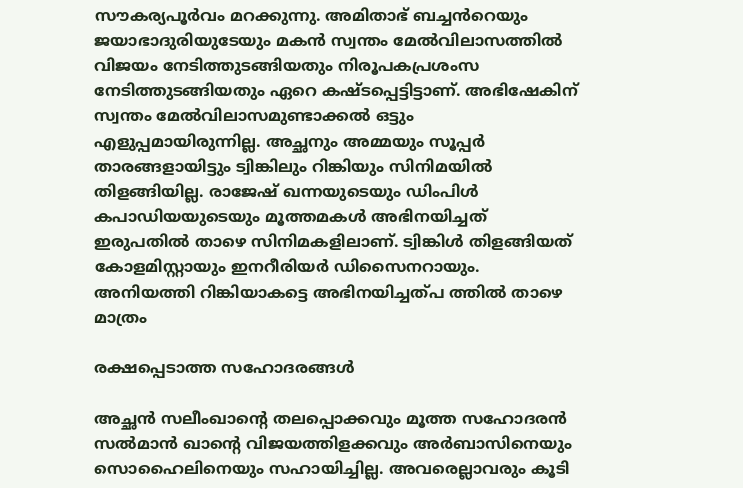സൗകര്യപൂർവം മറക്കുന്നു. അമിതാഭ് ബച്ചൻറെയും ജയാഭാദുരിയുടേയും മകൻ സ്വന്തം മേൽവിലാസത്തിൽ വിജയം നേടിത്തുടങ്ങിയതും നിരൂപകപ്രശംസ നേടിത്തുടങ്ങിയതും ഏറെ കഷ്ടപ്പെട്ടിട്ടാണ്. അഭിഷേകിന് സ്വന്തം മേൽവിലാസമുണ്ടാക്കൽ ഒട്ടും എളുപ്പമായിരുന്നില്ല. അച്ഛനും അമ്മയും സൂപ്പർ താരങ്ങളായിട്ടും ട്വിങ്കിലും റിങ്കിയും സിനിമയിൽ തിളങ്ങിയില്ല. രാജേഷ് ഖന്നയുടെയും ഡിംപിൾ കപാഡിയയുടെയും മൂത്തമകൾ അഭിനയിച്ചത് ഇരുപതിൽ താഴെ സിനിമകളിലാണ്. ട്വിങ്കിൾ തിളങ്ങിയത് കോളമിസ്റ്റായും ഇന‍‍‍റീരിയർ ഡിസൈനറായും. അനിയത്തി റിങ്കിയാകട്ടെ അഭിനയിച്ചത്പ ത്തിൽ താഴെ മാത്രം

രക്ഷപ്പെടാത്ത സഹോദരങ്ങൾ

അച്ഛൻ സലീംഖാന്റെ തലപ്പൊക്കവും മൂത്ത സഹോദരൻ സൽമാൻ ഖാന്റെ വിജയത്തിളക്കവും അർബാസിനെയും സൊഹൈലിനെയും സഹായിച്ചില്ല. അവരെല്ലാവരും കൂടി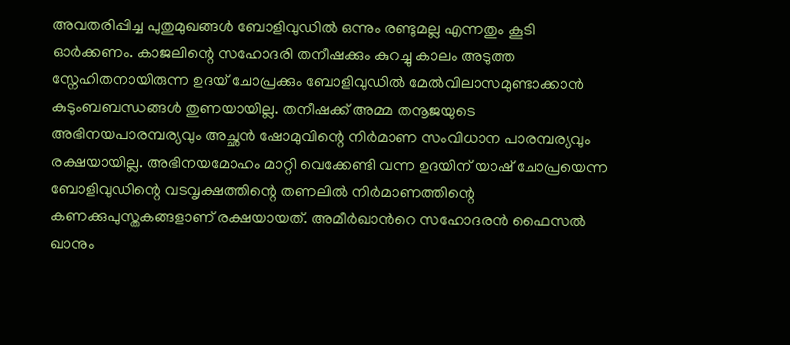അവതരിപ്പിച്ച പുതുമുഖങ്ങൾ ബോളിവുഡിൽ ഒന്നും രണ്ടുമല്ല എന്നതും കൂടി ഓർക്കണം. കാജലിന്റെ സഹോദരി തനീഷക്കും കുറച്ചു കാലം അടുത്ത സ്നേഹിതനായിരുന്ന ഉദയ് ചോപ്രക്കും ബോളിവുഡിൽ മേൽവിലാസമുണ്ടാക്കാൻ കുടുംബബന്ധങ്ങൾ തുണയായില്ല. തനീഷക്ക് അമ്മ തനൂജയുടെ അഭിനയപാരമ്പര്യവും അച്ഛൻ ഷോമുവിന്റെ നിർമാണ സംവിധാന പാരമ്പര്യവും രക്ഷയായില്ല. അഭിനയമോഹം മാറ്റി വെക്കേണ്ടി വന്ന ഉദയിന് യാഷ് ചോപ്രയെന്ന ബോളിവുഡിന്റെ വടവൃക്ഷത്തിന്റെ തണലിൽ നിർമാണത്തിന്റെ കണക്കുപുസ്തകങ്ങളാണ് രക്ഷയായത്. അമീർഖാൻറെ സഹോദരൻ ഫൈസൽ ഖാനും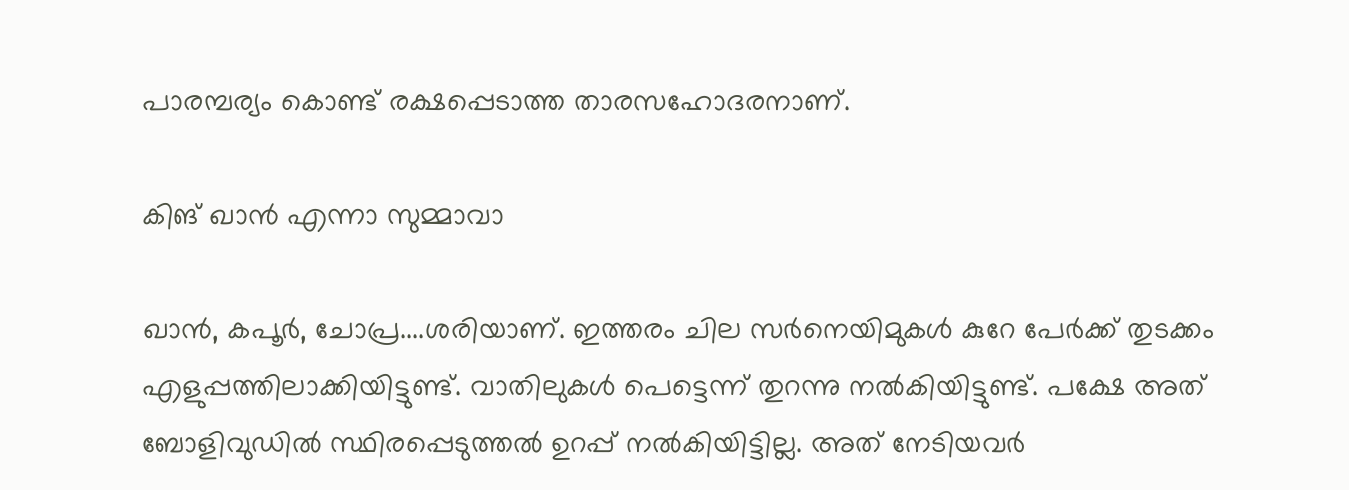പാരമ്പര്യം കൊണ്ട് രക്ഷപ്പെടാത്ത താരസഹോദരനാണ്.

കിങ് ഖാൻ എന്നാ സുമ്മാവാ

ഖാൻ, കപൂർ, ചോപ്ര....ശരിയാണ്. ഇത്തരം ചില സർനെയിമുകൾ കുറേ പേർക്ക് തുടക്കം എളുപ്പത്തിലാക്കിയിട്ടുണ്ട്. വാതിലുകൾ പെട്ടെന്ന് തുറന്നു നൽകിയിട്ടുണ്ട്. പക്ഷേ അത് ബോളിവുഡിൽ സ്ഥിരപ്പെടുത്തൽ ഉറപ്പ് നൽകിയിട്ടില്ല. അത് നേടിയവർ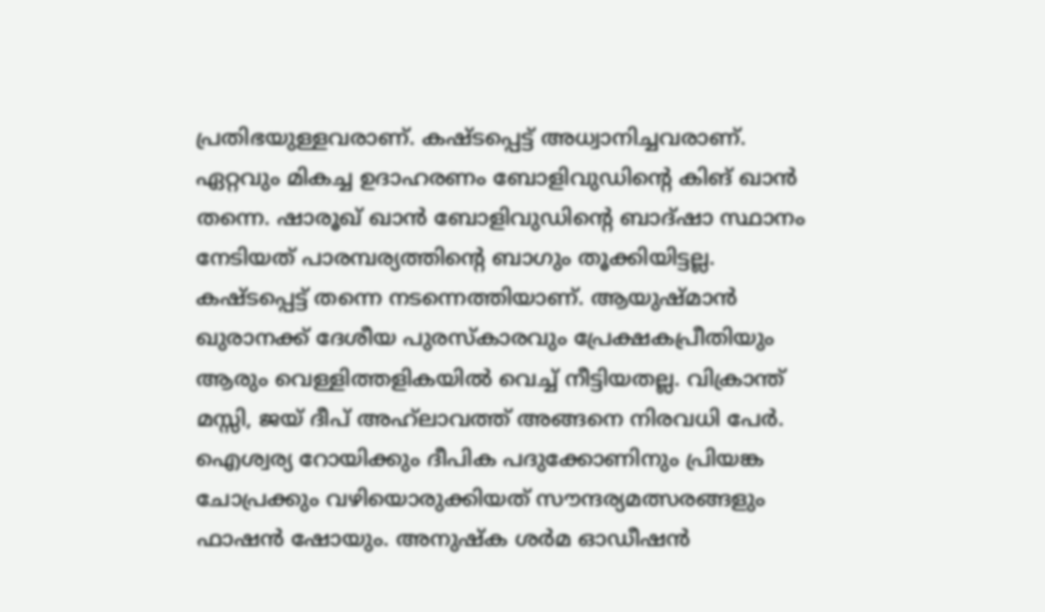പ്രതിഭയുള്ളവരാണ്. കഷ്ടപ്പെട്ട് അധ്വാനിച്ചവരാണ്. ഏറ്റവും മികച്ച ഉദാഹരണം ബോളിവുഡിന്റെ കിങ് ഖാൻ തന്നെ. ഷാരൂഖ് ഖാൻ ബോളിവുഡിന്റെ ബാദ്ഷാ സ്ഥാനം നേടിയത് പാരമ്പര്യത്തിന്റെ ബാഗും തൂക്കിയിട്ടല്ല. കഷ്ടപ്പെട്ട് തന്നെ നടന്നെത്തിയാണ്. ആയുഷ്മാൻ ഖുരാനക്ക് ദേശീയ പുരസ്കാരവും പ്രേക്ഷകപ്രീതിയും ആരും വെള്ളിത്തളികയിൽ വെച്ച് നീട്ടിയതല്ല. വിക്രാന്ത് മസ്സി, ജയ് ദീപ് അഹ്‍ലാവത്ത് അങ്ങനെ നിരവധി പേർ. ഐശ്വര്യ റോയിക്കും ദീപിക പദുക്കോണിനും പ്രിയങ്ക ചോപ്രക്കും വഴിയൊരുക്കിയത് സൗന്ദര്യമത്സരങ്ങളും ഫാഷൻ ഷോയും. അനുഷ്ക ശർമ ഓഡീഷൻ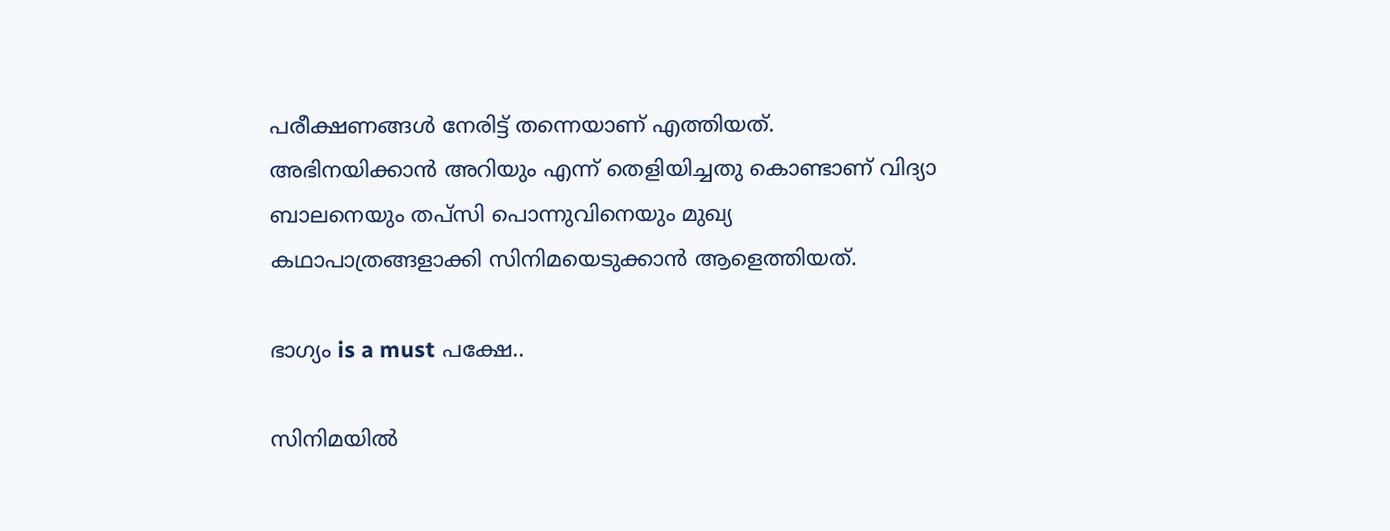പരീക്ഷണങ്ങൾ നേരിട്ട് തന്നെയാണ് എത്തിയത്. അഭിനയിക്കാൻ അറിയും എന്ന് തെളിയിച്ചതു കൊണ്ടാണ് വിദ്യാ ബാലനെയും തപ്സി പൊന്നുവിനെയും മുഖ്യ കഥാപാത്രങ്ങളാക്കി സിനിമയെടുക്കാൻ ആളെത്തിയത്.

ഭാഗ്യം is a must പക്ഷേ..

സിനിമയിൽ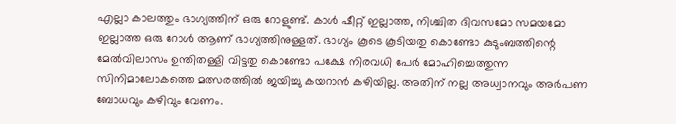എല്ലാ കാലത്തും ഭാഗ്യത്തിന് ഒരു റോളുണ്ട്. കാൾ ഷീറ്റ് ഇല്ലാത്ത, നിശ്ചിത ദിവസമോ സമയമോ ഇല്ലാത്ത ഒരു റോൾ ആണ് ഭാഗ്യത്തിനുള്ളത്. ഭാഗ്യം കൂടെ കൂടിയതു കൊണ്ടോ കുടുംബത്തിന്റെ മേൽവിലാസം ഉന്തിതള്ളി വിട്ടതു കൊണ്ടോ പക്ഷേ നിരവധി പേർ മോഹിച്ചെത്തുന്ന സിനിമാലോകത്തെ മത്സരത്തിൽ ജയിച്ചു കയറാൻ കഴിയില്ല. അതിന് നല്ല അധ്വാനവും അർപണ ബോധവും കഴിവും വേണം.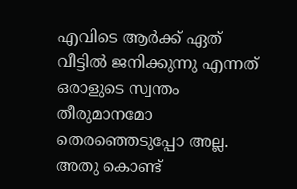എവിടെ ആർക്ക് ഏത് വീട്ടിൽ ജനിക്കുന്നു എന്നത് ഒരാളുടെ സ്വന്തം തീരുമാനമോ തെരഞ്ഞെടുപ്പോ അല്ല. അതു കൊണ്ട്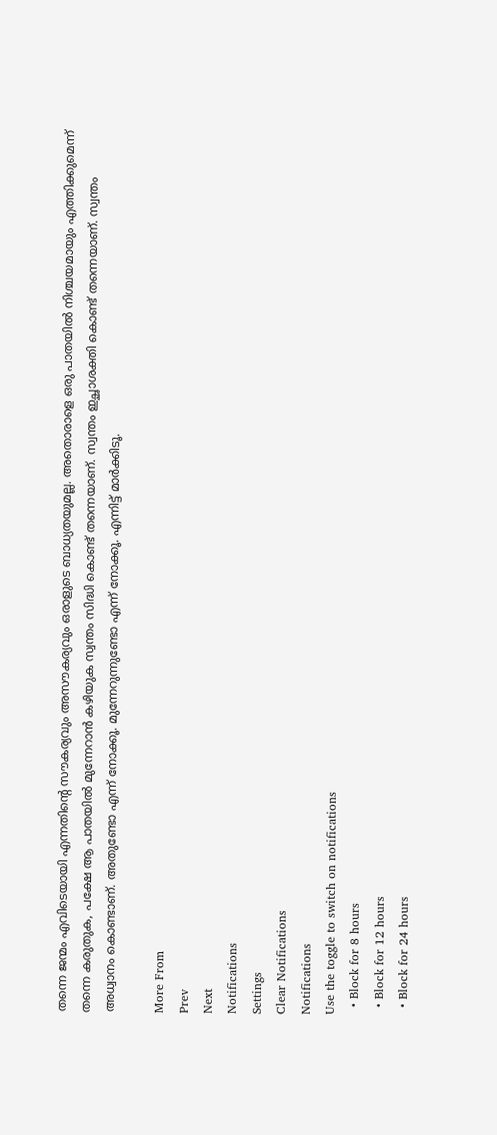തന്നെ ജന്മം എവിടെയായി എന്നതിന്റെ സൗകര്യവും അസൗകര്യവും ഒരാളുടെ ബാധ്യതയുമല്ല. അതൊരാളെ ഒരു പാതയിൽ നിശ്ചയമായും എത്തിക്കുമെന്ന് തന്നെ കരുതുക, പക്ഷേ ആ പാതയിൽ മുന്നേറാൻ കഴിയുക സ്വന്തം സിദ്ധി കൊണ്ട് തന്നെയാണ്. സ്വന്തം ഇച്ഛാശക്തി കൊണ്ട് തന്നെയാണ്. സ്വന്തം അധ്വാനം കൊണ്ടാണ്. അതുണ്ടോ എന്ന് നോക്കൂ. മുന്നേറുന്നുണ്ടോ എന്ന് നോക്കൂ. എന്നിട്ട് മാർക്കിടൂ.

More From
Prev
Next
Notifications
Settings
Clear Notifications
Notifications
Use the toggle to switch on notifications
  • Block for 8 hours
  • Block for 12 hours
  • Block for 24 hours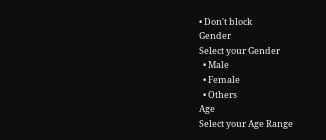• Don't block
Gender
Select your Gender
  • Male
  • Female
  • Others
Age
Select your Age Range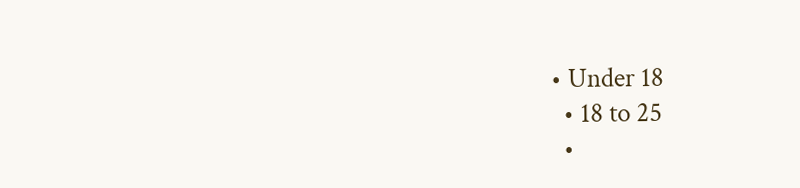• Under 18
  • 18 to 25
  •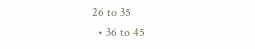26 to 35
  • 36 to 45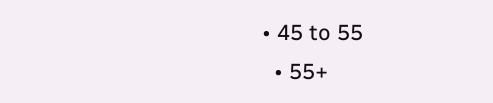• 45 to 55
  • 55+